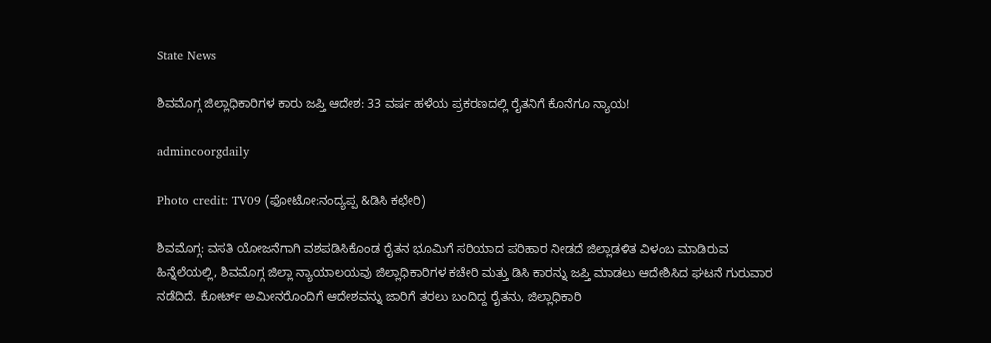State News

ಶಿವಮೊಗ್ಗ ಜಿಲ್ಲಾಧಿಕಾರಿಗಳ ಕಾರು ಜಪ್ತಿ ಆದೇಶ: 33 ವರ್ಷ ಹಳೆಯ ಪ್ರಕರಣದಲ್ಲಿ ರೈತನಿಗೆ ಕೊನೆಗೂ ನ್ಯಾಯ!

admincoorgdaily

Photo credit: TV09 (ಫೋಟೋ:ನಂದ್ಯಪ್ಪ &ಡಿಸಿ ಕಛೇರಿ)

ಶಿವಮೊಗ್ಗ: ವಸತಿ ಯೋಜನೆಗಾಗಿ ವಶಪಡಿಸಿಕೊಂಡ ರೈತನ ಭೂಮಿಗೆ ಸರಿಯಾದ ಪರಿಹಾರ ನೀಡದೆ ಜಿಲ್ಲಾಡಳಿತ ವಿಳಂಬ ಮಾಡಿರುವ ಹಿನ್ನೆಲೆಯಲ್ಲಿ, ಶಿವಮೊಗ್ಗ ಜಿಲ್ಲಾ ನ್ಯಾಯಾಲಯವು ಜಿಲ್ಲಾಧಿಕಾರಿಗಳ ಕಚೇರಿ ಮತ್ತು ಡಿಸಿ ಕಾರನ್ನು ಜಪ್ತಿ ಮಾಡಲು ಆದೇಶಿಸಿದ ಘಟನೆ ಗುರುವಾರ ನಡೆದಿದೆ. ಕೋರ್ಟ್ ಅಮೀನರೊಂದಿಗೆ ಆದೇಶವನ್ನು ಜಾರಿಗೆ ತರಲು ಬಂದಿದ್ದ ರೈತನು, ಜಿಲ್ಲಾಧಿಕಾರಿ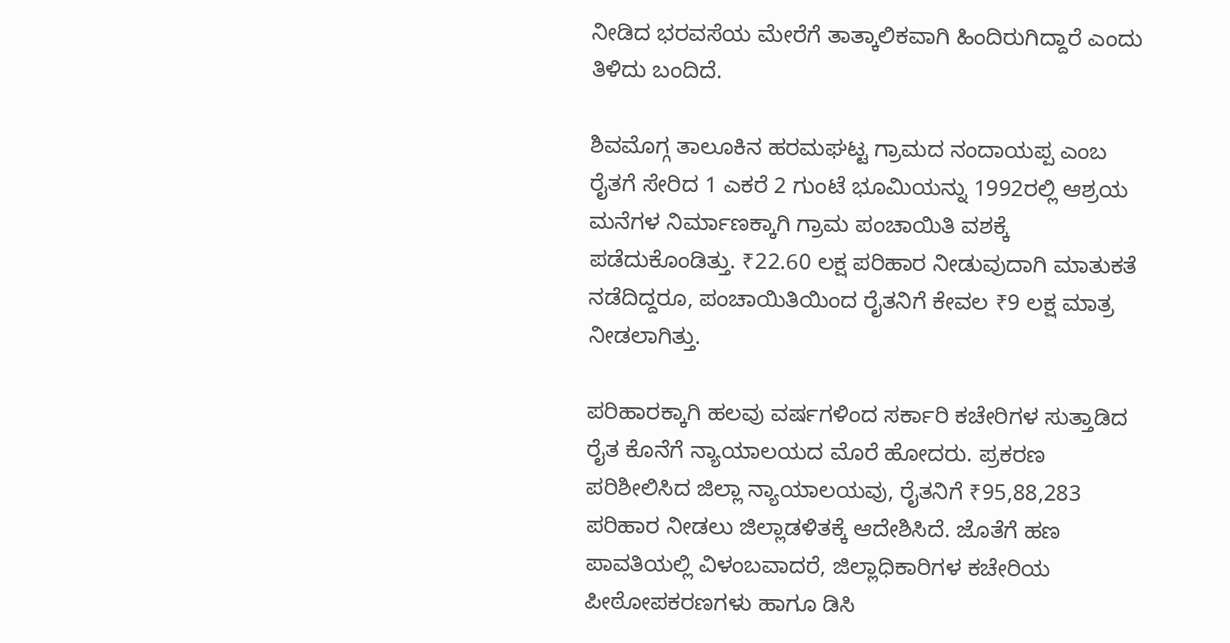ನೀಡಿದ ಭರವಸೆಯ ಮೇರೆಗೆ ತಾತ್ಕಾಲಿಕವಾಗಿ ಹಿಂದಿರುಗಿದ್ದಾರೆ ಎಂದು ತಿಳಿದು ಬಂದಿದೆ.

ಶಿವಮೊಗ್ಗ ತಾಲೂಕಿನ ಹರಮಘಟ್ಟ ಗ್ರಾಮದ ನಂದಾಯಪ್ಪ ಎಂಬ ರೈತಗೆ ಸೇರಿದ 1 ಎಕರೆ 2 ಗುಂಟೆ ಭೂಮಿಯನ್ನು 1992ರಲ್ಲಿ ಆಶ್ರಯ ಮನೆಗಳ ನಿರ್ಮಾಣಕ್ಕಾಗಿ ಗ್ರಾಮ ಪಂಚಾಯಿತಿ ವಶಕ್ಕೆ ಪಡೆದುಕೊಂಡಿತ್ತು. ₹22.60 ಲಕ್ಷ ಪರಿಹಾರ ನೀಡುವುದಾಗಿ ಮಾತುಕತೆ ನಡೆದಿದ್ದರೂ, ಪಂಚಾಯಿತಿಯಿಂದ ರೈತನಿಗೆ ಕೇವಲ ₹9 ಲಕ್ಷ ಮಾತ್ರ ನೀಡಲಾಗಿತ್ತು.

ಪರಿಹಾರಕ್ಕಾಗಿ ಹಲವು ವರ್ಷಗಳಿಂದ ಸರ್ಕಾರಿ ಕಚೇರಿಗಳ ಸುತ್ತಾಡಿದ ರೈತ ಕೊನೆಗೆ ನ್ಯಾಯಾಲಯದ ಮೊರೆ ಹೋದರು. ಪ್ರಕರಣ ಪರಿಶೀಲಿಸಿದ ಜಿಲ್ಲಾ ನ್ಯಾಯಾಲಯವು, ರೈತನಿಗೆ ₹95,88,283 ಪರಿಹಾರ ನೀಡಲು ಜಿಲ್ಲಾಡಳಿತಕ್ಕೆ ಆದೇಶಿಸಿದೆ. ಜೊತೆಗೆ ಹಣ ಪಾವತಿಯಲ್ಲಿ ವಿಳಂಬವಾದರೆ, ಜಿಲ್ಲಾಧಿಕಾರಿಗಳ ಕಚೇರಿಯ ಪೀಠೋಪಕರಣಗಳು ಹಾಗೂ ಡಿಸಿ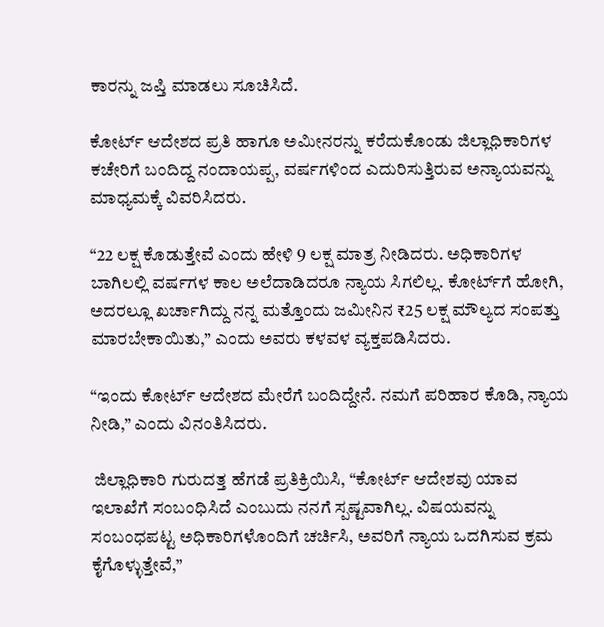ಕಾರನ್ನು ಜಪ್ತಿ ಮಾಡಲು ಸೂಚಿಸಿದೆ.

ಕೋರ್ಟ್ ಆದೇಶದ ಪ್ರತಿ ಹಾಗೂ ಅಮೀನರನ್ನು ಕರೆದುಕೊಂಡು ಜಿಲ್ಲಾಧಿಕಾರಿಗಳ ಕಚೇರಿಗೆ ಬಂದಿದ್ದ ನಂದಾಯಪ್ಪ, ವರ್ಷಗಳಿಂದ ಎದುರಿಸುತ್ತಿರುವ ಅನ್ಯಾಯವನ್ನು ಮಾಧ್ಯಮಕ್ಕೆ ವಿವರಿಸಿದರು.

“22 ಲಕ್ಷ ಕೊಡುತ್ತೇವೆ ಎಂದು ಹೇಳಿ 9 ಲಕ್ಷ ಮಾತ್ರ ನೀಡಿದರು. ಅಧಿಕಾರಿಗಳ ಬಾಗಿಲಲ್ಲಿ ವರ್ಷಗಳ ಕಾಲ ಅಲೆದಾಡಿದರೂ ನ್ಯಾಯ ಸಿಗಲಿಲ್ಲ. ಕೋರ್ಟ್‌ಗೆ ಹೋಗಿ, ಅದರಲ್ಲೂ ಖರ್ಚಾಗಿದ್ದು ನನ್ನ ಮತ್ತೊಂದು ಜಮೀನಿನ ₹25 ಲಕ್ಷ ಮೌಲ್ಯದ ಸಂಪತ್ತು ಮಾರಬೇಕಾಯಿತು,” ಎಂದು ಅವರು ಕಳವಳ ವ್ಯಕ್ತಪಡಿಸಿದರು.

“ಇಂದು ಕೋರ್ಟ್ ಆದೇಶದ ಮೇರೆಗೆ ಬಂದಿದ್ದೇನೆ. ನಮಗೆ ಪರಿಹಾರ ಕೊಡಿ, ನ್ಯಾಯ ನೀಡಿ,” ಎಂದು ವಿನಂತಿಸಿದರು.

 ಜಿಲ್ಲಾಧಿಕಾರಿ ಗುರುದತ್ತ ಹೆಗಡೆ ಪ್ರತಿಕ್ರಿಯಿಸಿ, “ಕೋರ್ಟ್ ಆದೇಶವು ಯಾವ ಇಲಾಖೆಗೆ ಸಂಬಂಧಿಸಿದೆ ಎಂಬುದು ನನಗೆ ಸ್ಪಷ್ಟವಾಗಿಲ್ಲ. ವಿಷಯವನ್ನು ಸಂಬಂಧಪಟ್ಟ ಅಧಿಕಾರಿಗಳೊಂದಿಗೆ ಚರ್ಚಿಸಿ, ಅವರಿಗೆ ನ್ಯಾಯ ಒದಗಿಸುವ ಕ್ರಮ ಕೈಗೊಳ್ಳುತ್ತೇವೆ,”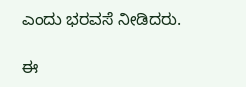ಎಂದು ಭರವಸೆ ನೀಡಿದರು.

ಈ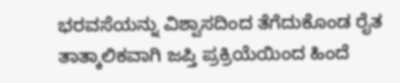ಭರವಸೆಯನ್ನು ವಿಶ್ವಾಸದಿಂದ ತೆಗೆದುಕೊಂಡ ರೈತ ತಾತ್ಕಾಲಿಕವಾಗಿ ಜಪ್ತಿ ಪ್ರಕ್ರಿಯೆಯಿಂದ ಹಿಂದೆ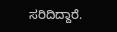ಸರಿದಿದ್ದಾರೆ.